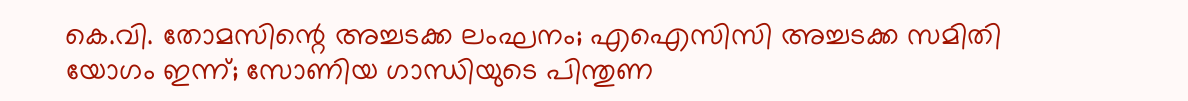കെ.വി. തോമസിന്റെ അച്ചടക്ക ലംഘനം; എഐസിസി അച്ചടക്ക സമിതി യോഗം ഇന്ന്; സോണിയ ഗാന്ധിയുടെ പിന്തുണ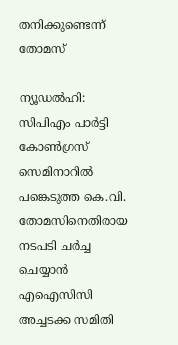തനിക്കുണ്ടെന്ന് തോമസ്

ന്യൂഡല്‍ഹി: സിപിഎം പാര്‍ട്ടി കോണ്‍ഗ്രസ് സെമിനാറില്‍ പങ്കെടുത്ത കെ.വി. തോമസിനെതിരായ നടപടി ചര്‍ച്ച ചെയ്യാന്‍ എഐസിസി അച്ചടക്ക സമിതി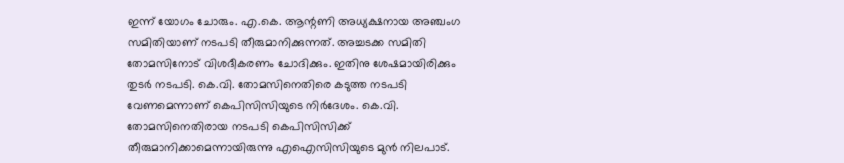ഇന്ന് യോഗം ചോരും. എ.കെ. ആന്റണി അധ്യക്ഷനായ അഞ്ചംഗ സമിതിയാണ് നടപടി തീരുമാനിക്കുന്നത്. അച്ചടക്ക സമിതി തോമസിനോട് വിശദീകരണം ചോദിക്കും. ഇതിനു ശേഷമായിരിക്കും തുടര്‍ നടപടി. കെ.വി. തോമസിനെതിരെ കടുത്ത നടപടി വേണമെന്നാണ് കെപിസിസിയുടെ നിര്‍ദേശം. കെ.വി. തോമസിനെതിരായ നടപടി കെപിസിസിക്ക് തീരുമാനിക്കാമെന്നായിരുന്നു എഐസിസിയുടെ മുന്‍ നിലപാട്.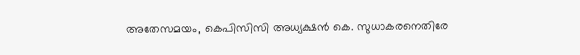അതേസമയം, കെപിസിസി അധ്യക്ഷന്‍ കെ. സുധാകരനെതിരേ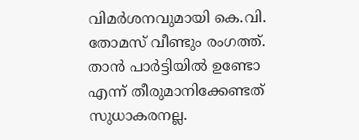വിമര്‍ശനവുമായി കെ.വി. തോമസ് വീണ്ടും രംഗത്ത്. താന്‍ പാര്‍ട്ടിയില്‍ ഉണ്ടോ എന്ന് തീരുമാനിക്കേണ്ടത് സുധാകരനല്ല.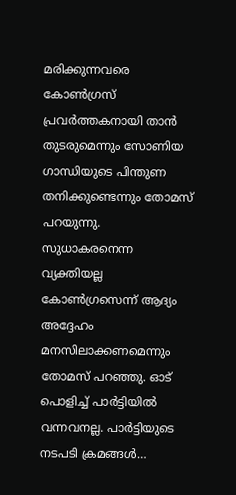മരിക്കുന്നവരെ കോണ്‍ഗ്രസ് പ്രവര്‍ത്തകനായി താന്‍ തുടരുമെന്നും സോണിയ ഗാന്ധിയുടെ പിന്തുണ തനിക്കുണ്ടെന്നും തോമസ് പറയുന്നു. സുധാകരനെന്ന വ്യക്തിയല്ല കോണ്‍ഗ്രസെന്ന് ആദ്യം അദ്ദേഹം മനസിലാക്കണമെന്നും തോമസ് പറഞ്ഞു. ഓട് പൊളിച്ച് പാര്‍ട്ടിയില്‍ വന്നവനല്ല. പാര്‍ട്ടിയുടെ നടപടി ക്രമങ്ങള്‍…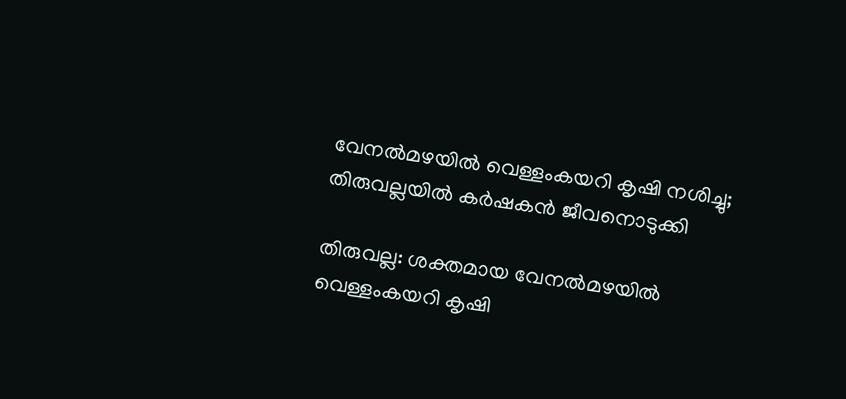വേനല്‍മഴയില്‍ വെള്ളംകയറി കൃഷി നശിച്ചു; തിരുവല്ലയില്‍ കര്‍ഷകന്‍ ജീവനൊടുക്കി

തിരുവല്ല: ശക്തമായ വേനല്‍മഴയില്‍ വെള്ളംകയറി കൃഷി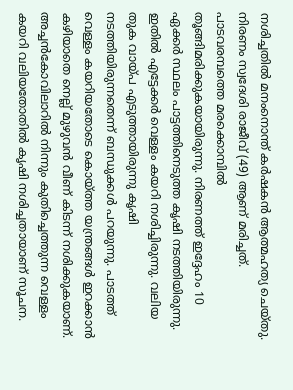നശിച്ചതില്‍ മനംനൊന്ത് കര്‍ഷകന്‍ ആത്മഹത്യ ചെയ്തു. നിരണം സ്വദേശി രാജീവ് (49) ആണ് മരിച്ചത്. പാടവരമ്പത്തെ മരക്കൊമ്പില്‍ തൂങ്ങിമരിക്കുകയായിരുന്നു. നിരണത്ത് ഇദ്ദേഹം 10 ഏക്കര്‍ സ്ഥലം പാട്ടത്തിനെടുത്ത കൃഷി നടത്തിയിരുന്നു. ഇതില്‍ എട്ടേക്കര്‍ വെള്ളം കയറി നശിച്ചിരുന്നു. വലിയ തുക വായ്പ എടുത്തായിരുന്നു കൃഷി നടത്തിയിരുന്നതെന്ന് ബന്ധുക്കള്‍ പറയുന്നു. പാടത്ത് വെള്ളം കയറിയതോടെ കൊയ്ത്ത യന്ത്രങ്ങള്‍ ഇറക്കാന്‍ കഴിയാതെ നെല്ല് മുഴുവന്‍ വീണ് കിടന്ന് നശിക്കുകയാണ്. അച്ചന്‍കോവിലാറില്‍ നിന്നും കുതിച്ചെത്തുന്ന വെള്ളം കയറി വലിയതോതില്‍ കൃഷി നശിച്ചതായാണ് സൂചന.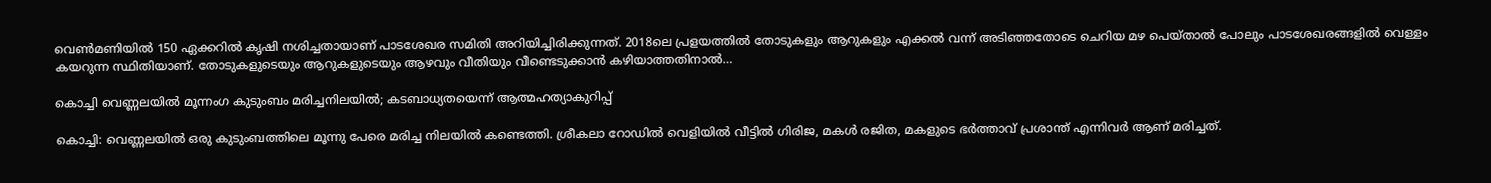വെണ്‍മണിയില്‍ 150 ഏക്കറില്‍ കൃഷി നശിച്ചതായാണ് പാടശേഖര സമിതി അറിയിച്ചിരിക്കുന്നത്. 2018ലെ പ്രളയത്തില്‍ തോടുകളും ആറുകളും എക്കല്‍ വന്ന് അടിഞ്ഞതോടെ ചെറിയ മഴ പെയ്താല്‍ പോലും പാടശേഖരങ്ങളില്‍ വെള്ളം കയറുന്ന സ്ഥിതിയാണ്. തോടുകളുടെയും ആറുകളുടെയും ആഴവും വീതിയും വീണ്ടെടുക്കാന്‍ കഴിയാത്തതിനാല്‍…

കൊച്ചി വെണ്ണലയില്‍ മൂന്നംഗ കുടുംബം മരിച്ചനിലയില്‍; കടബാധ്യതയെന്ന് ആത്മഹത്യാകുറിപ്പ്

കൊച്ചി: വെണ്ണലയില്‍ ഒരു കുടുംബത്തിലെ മൂന്നു പേരെ മരിച്ച നിലയില്‍ കണ്ടെത്തി. ശ്രീകലാ റോഡില്‍ വെളിയില്‍ വീട്ടില്‍ ഗിരിജ, മകള്‍ രജിത, മകളുടെ ഭര്‍ത്താവ് പ്രശാന്ത് എന്നിവര്‍ ആണ് മരിച്ചത്.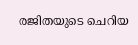രജിതയുടെ ചെറിയ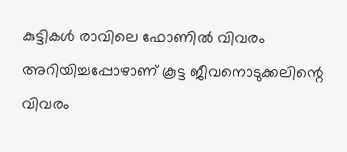കുട്ടികള്‍ രാവിലെ ഫോണില്‍ വിവരം അറിയിച്ചപ്പോഴാണ് കൂട്ട ജീവനൊടുക്കലിന്റെ വിവരം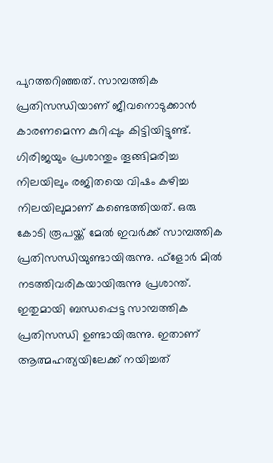പുറത്തറിഞ്ഞത്. സാമ്പത്തിക പ്രതിസന്ധിയാണ് ജീവനൊടുക്കാന്‍ കാരണമെന്ന കുറിപ്പും കിട്ടിയിട്ടുണ്ട്. ഗിരിജയും പ്രശാന്തും തൂങ്ങിമരിച്ച നിലയിലും രജിതയെ വിഷം കഴിച്ച നിലയിലുമാണ് കണ്ടെത്തിയത്. ഒരു കോടി രൂപയ്ക്ക് മേല്‍ ഇവര്‍ക്ക് സാമ്പത്തിക പ്രതിസന്ധിയുണ്ടായിരുന്നു. ഫ്ളോര്‍ മില്‍ നടത്തിവരികയായിരുന്നു പ്രശാന്ത്. ഇതുമായി ബന്ധപ്പെട്ട സാമ്പത്തിക പ്രതിസന്ധി ഉണ്ടായിരുന്നു. ഇതാണ് ആത്മഹത്യയിലേക്ക് നയിച്ചത്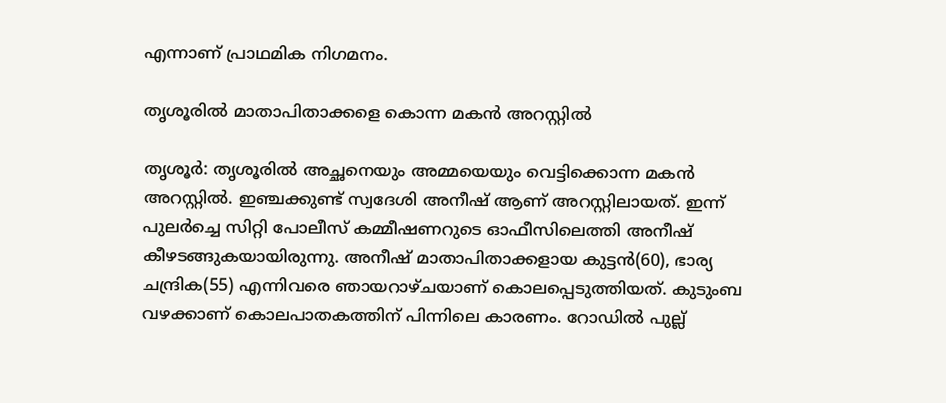എന്നാണ് പ്രാഥമിക നിഗമനം.

തൃശൂരില്‍ മാതാപിതാക്കളെ കൊന്ന മകന്‍ അറസ്റ്റില്‍

തൃശൂര്‍: തൃശൂരില്‍ അച്ഛനെയും അമ്മയെയും വെട്ടിക്കൊന്ന മകന്‍ അറസ്റ്റില്‍. ഇഞ്ചക്കുണ്ട് സ്വദേശി അനീഷ് ആണ് അറസ്റ്റിലായത്. ഇന്ന് പുലര്‍ച്ചെ സിറ്റി പോലീസ് കമ്മീഷണറുടെ ഓഫീസിലെത്തി അനീഷ് കീഴടങ്ങുകയായിരുന്നു. അനീഷ് മാതാപിതാക്കളായ കുട്ടന്‍(60), ഭാര്യ ചന്ദ്രിക(55) എന്നിവരെ ഞായറാഴ്ചയാണ് കൊലപ്പെടുത്തിയത്. കുടുംബ വഴക്കാണ് കൊലപാതകത്തിന് പിന്നിലെ കാരണം. റോഡില്‍ പുല്ല്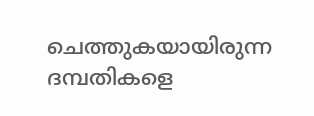ചെത്തുകയായിരുന്ന ദമ്പതികളെ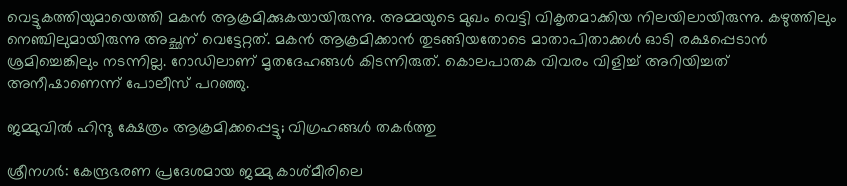വെട്ടുകത്തിയുമായെത്തി മകന്‍ ആക്രമിക്കുകയായിരുന്നു. അമ്മയുടെ മുഖം വെട്ടി വികൃതമാക്കിയ നിലയിലായിരുന്നു. കഴുത്തിലും നെഞ്ചിലുമായിരുന്നു അച്ഛന് വെട്ടേറ്റത്. മകന്‍ ആക്രമിക്കാന്‍ തുടങ്ങിയതോടെ മാതാപിതാക്കള്‍ ഓടി രക്ഷപ്പെടാന്‍ ശ്രമിച്ചെങ്കിലും നടന്നില്ല. റോഡിലാണ് മൃതദേഹങ്ങള്‍ കിടന്നിരുത്. കൊലപാതക വിവരം വിളിച്ച് അറിയിച്ചത് അനീഷാണെന്ന് പോലീസ് പറഞ്ഞു.

ജമ്മുവില്‍ ഹിന്ദു ക്ഷേത്രം ആക്രമിക്കപ്പെട്ടു; വിഗ്രഹങ്ങൾ തകർത്തു

ശ്രീനഗർ: കേന്ദ്രഭരണ പ്രദേശമായ ജമ്മു കാശ്മീരിലെ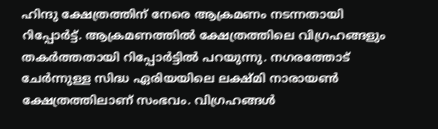ഹിന്ദു ക്ഷേത്രത്തിന് നേരെ ആക്രമണം നടന്നതായി റിപ്പോർട്ട്. ആക്രമണത്തിൽ ക്ഷേത്രത്തിലെ വിഗ്രഹങ്ങളും തകർത്തതായി റിപ്പോര്‍ട്ടില്‍ പറയുന്നു. നഗരത്തോട് ചേർന്നുള്ള സിദ്ധ ഏരിയയിലെ ലക്ഷ്മി നാരായൺ ക്ഷേത്രത്തിലാണ് സംഭവം. വിഗ്രഹങ്ങൾ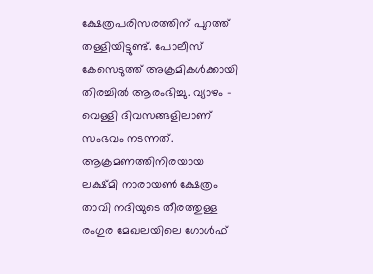ക്ഷേത്രപരിസരത്തിന് പുറത്ത് തള്ളിയിട്ടുണ്ട്. പോലീസ് കേസെടുത്ത് അക്രമികൾക്കായി തിരച്ചിൽ ആരംഭിച്ചു. വ്യാഴം – വെള്ളി ദിവസങ്ങളിലാണ് സംഭവം നടന്നത്. ആക്രമണത്തിനിരയായ ലക്ഷ്മി നാരായൺ ക്ഷേത്രം താവി നദിയുടെ തീരത്തുള്ള രംഗുര മേഖലയിലെ ഗോൾഫ്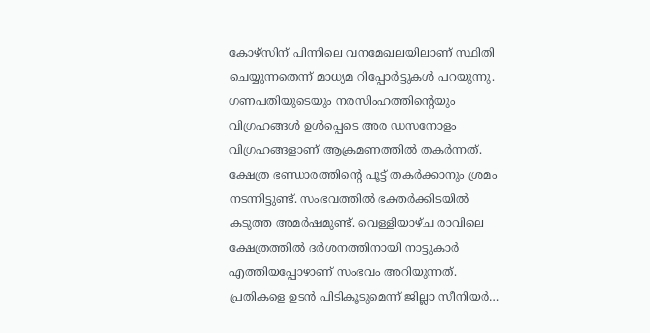കോഴ്‌സിന് പിന്നിലെ വനമേഖലയിലാണ് സ്ഥിതി ചെയ്യുന്നതെന്ന് മാധ്യമ റിപ്പോർട്ടുകൾ പറയുന്നു. ഗണപതിയുടെയും നരസിംഹത്തിന്റെയും വിഗ്രഹങ്ങൾ ഉൾപ്പെടെ അര ഡസനോളം വിഗ്രഹങ്ങളാണ് ആക്രമണത്തിൽ തകർന്നത്. ക്ഷേത്ര ഭണ്ഡാരത്തിന്റെ പൂട്ട് തകർക്കാനും ശ്രമം നടന്നിട്ടുണ്ട്. സംഭവത്തിൽ ഭക്തർക്കിടയിൽ കടുത്ത അമർഷമുണ്ട്. വെള്ളിയാഴ്ച രാവിലെ ക്ഷേത്രത്തിൽ ദർശനത്തിനായി നാട്ടുകാർ എത്തിയപ്പോഴാണ് സംഭവം അറിയുന്നത്. പ്രതികളെ ഉടൻ പിടികൂടുമെന്ന് ജില്ലാ സീനിയർ…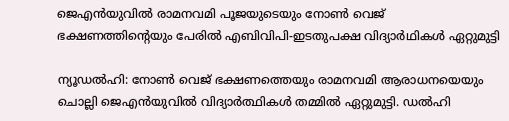ജെ‌എന്‍‌യുവില്‍ രാമനവമി പൂജയുടെയും നോൺ വെജ് ഭക്ഷണത്തിന്റെയും പേരിൽ എബിവിപി-ഇടതുപക്ഷ വിദ്യാർഥികൾ ഏറ്റുമുട്ടി

ന്യൂഡല്‍ഹി: നോൺ വെജ് ഭക്ഷണത്തെയും രാമനവമി ആരാധനയെയും ചൊല്ലി ജെഎൻയുവിൽ വിദ്യാര്‍ത്ഥികള്‍ തമ്മില്‍ ഏറ്റുമുട്ടി. ഡൽഹി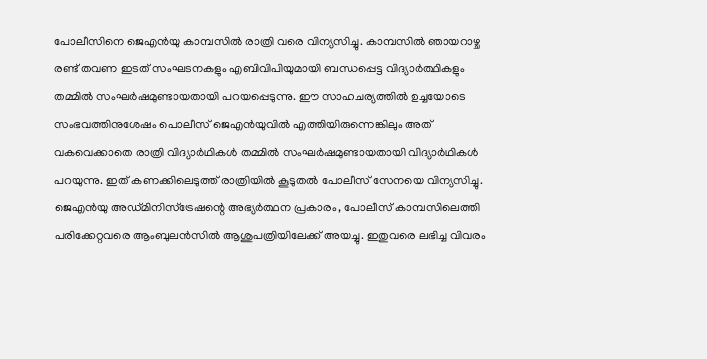പോലീസിനെ ജെഎൻയു കാമ്പസിൽ രാത്രി വരെ വിന്യസിച്ചു. കാമ്പസിൽ ഞായറാഴ്ച രണ്ട് തവണ ഇടത് സംഘടനകളും എബിവിപിയുമായി ബന്ധപ്പെട്ട വിദ്യാർത്ഥികളും തമ്മിൽ സംഘർഷമുണ്ടായതായി പറയപ്പെടുന്നു. ഈ സാഹചര്യത്തിൽ ഉച്ചയോടെ സംഭവത്തിനുശേഷം പൊലീസ് ജെഎൻയുവിൽ എത്തിയിരുന്നെങ്കിലും അത് വകവെക്കാതെ രാത്രി വിദ്യാർഥികൾ തമ്മിൽ സംഘർഷമുണ്ടായതായി വിദ്യാർഥികൾ പറയുന്നു. ഇത് കണക്കിലെടുത്ത് രാത്രിയിൽ കൂടുതൽ പോലീസ് സേനയെ വിന്യസിച്ചു. ജെഎൻയു അഡ്മിനിസ്ട്രേഷന്റെ അഭ്യർത്ഥന പ്രകാരം, പോലീസ് കാമ്പസിലെത്തി പരിക്കേറ്റവരെ ആംബുലൻസിൽ ആശുപത്രിയിലേക്ക് അയച്ചു. ഇതുവരെ ലഭിച്ച വിവരം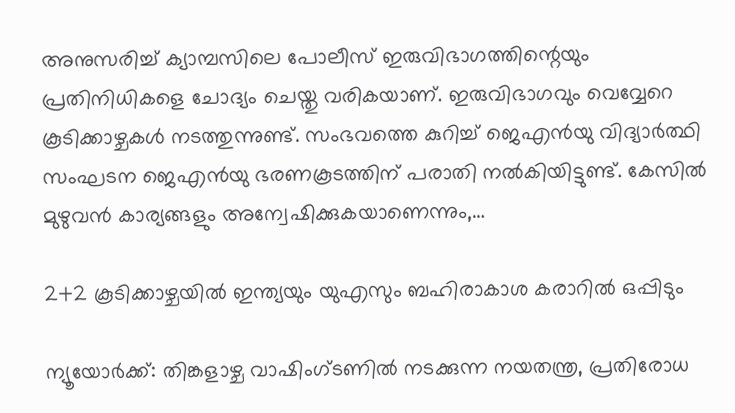അനുസരിച്ച് ക്യാമ്പസിലെ പോലീസ് ഇരുവിഭാഗത്തിന്റെയും പ്രതിനിധികളെ ചോദ്യം ചെയ്തു വരികയാണ്. ഇരുവിഭാഗവും വെവ്വേറെ കൂടിക്കാഴ്ചകൾ നടത്തുന്നുണ്ട്. സംഭവത്തെ കുറിച്ച് ജെഎൻയു വിദ്യാർത്ഥി സംഘടന ജെഎൻയു ഭരണകൂടത്തിന് പരാതി നൽകിയിട്ടുണ്ട്. കേസിൽ മുഴുവൻ കാര്യങ്ങളും അന്വേഷിക്കുകയാണെന്നും,…

2+2 കൂടിക്കാഴ്ചയിൽ ഇന്ത്യയും യുഎസും ബഹിരാകാശ കരാറിൽ ഒപ്പിടും

ന്യൂയോർക്ക്: തിങ്കളാഴ്ച വാഷിംഗ്ടണിൽ നടക്കുന്ന നയതന്ത്ര, പ്രതിരോധ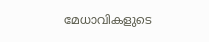മേധാവികളുടെ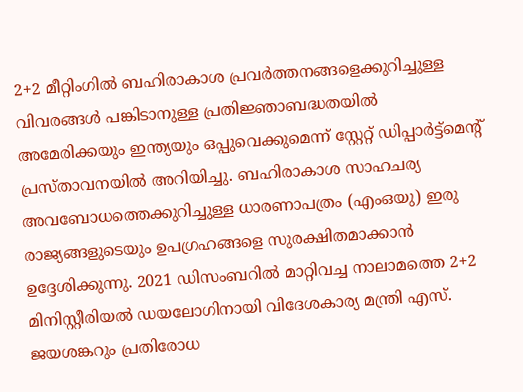2+2 മീറ്റിംഗിൽ ബഹിരാകാശ പ്രവർത്തനങ്ങളെക്കുറിച്ചുള്ള വിവരങ്ങൾ പങ്കിടാനുള്ള പ്രതിജ്ഞാബദ്ധതയിൽ അമേരിക്കയും ഇന്ത്യയും ഒപ്പുവെക്കുമെന്ന് സ്റ്റേറ്റ് ഡിപ്പാർട്ട്‌മെന്റ് പ്രസ്താവനയിൽ അറിയിച്ചു. ബഹിരാകാശ സാഹചര്യ അവബോധത്തെക്കുറിച്ചുള്ള ധാരണാപത്രം (എംഒയു) ഇരു രാജ്യങ്ങളുടെയും ഉപഗ്രഹങ്ങളെ സുരക്ഷിതമാക്കാൻ ഉദ്ദേശിക്കുന്നു. 2021 ഡിസംബറിൽ മാറ്റിവച്ച നാലാമത്തെ 2+2 മിനിസ്റ്റീരിയൽ ഡയലോഗിനായി വിദേശകാര്യ മന്ത്രി എസ്. ജയശങ്കറും പ്രതിരോധ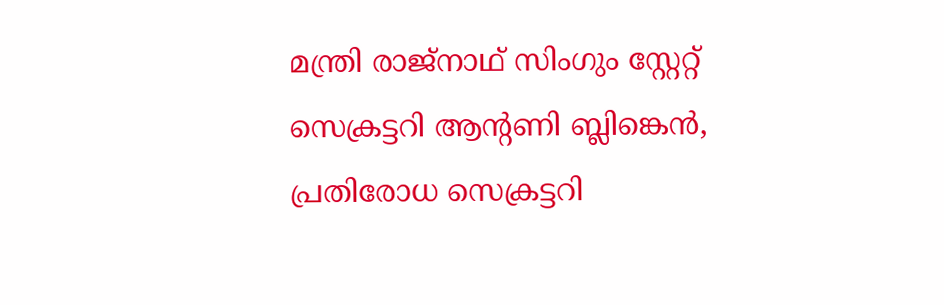മന്ത്രി രാജ്‌നാഥ് സിംഗും സ്റ്റേറ്റ് സെക്രട്ടറി ആന്റണി ബ്ലിങ്കെൻ, പ്രതിരോധ സെക്രട്ടറി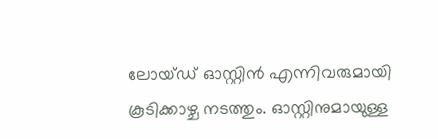ലോയ്ഡ് ഓസ്റ്റിൻ എന്നിവരുമായി കൂടിക്കാഴ്ച നടത്തും. ഓസ്റ്റിനുമായുള്ള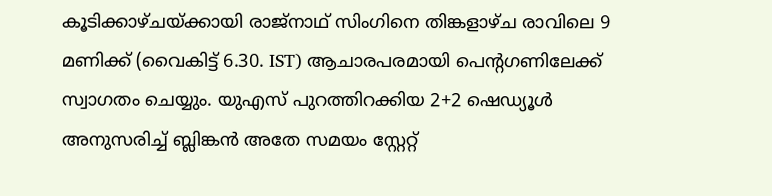കൂടിക്കാഴ്ചയ്ക്കായി രാജ്‌നാഥ് സിംഗിനെ തിങ്കളാഴ്ച രാവിലെ 9 മണിക്ക് (വൈകിട്ട് 6.30. IST) ആചാരപരമായി പെന്റഗണിലേക്ക് സ്വാഗതം ചെയ്യും. യുഎസ് പുറത്തിറക്കിയ 2+2 ഷെഡ്യൂൾ അനുസരിച്ച് ബ്ലിങ്കന്‍ അതേ സമയം സ്റ്റേറ്റ്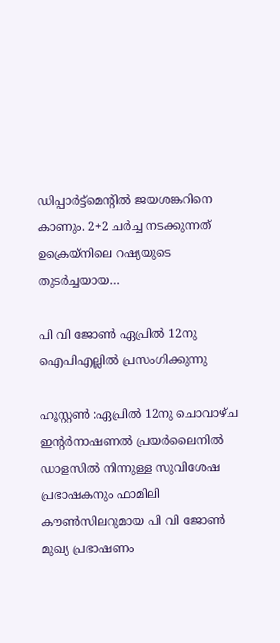ഡിപ്പാർട്ട്‌മെന്റിൽ ജയശങ്കറിനെ കാണും. 2+2 ചർച്ച നടക്കുന്നത് ഉക്രെയ്നിലെ റഷ്യയുടെ തുടർച്ചയായ…

പി വി ജോൺ ഏപ്രിൽ 12നു ഐപിഎല്ലില്‍ പ്രസംഗിക്കുന്നു

ഹൂസ്റ്റണ്‍ :ഏപ്രിൽ 12നു ചൊവാഴ്ച ഇന്റര്‍നാഷണല്‍ പ്രയര്‍ലൈനില്‍ ഡാളസിൽ നിന്നുള്ള സുവിശേഷ പ്രഭാഷകനും ഫാമിലി കൗൺസിലറുമായ പി വി ജോൺ മുഖ്യ പ്രഭാഷണം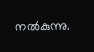നല്‍കുന്നു.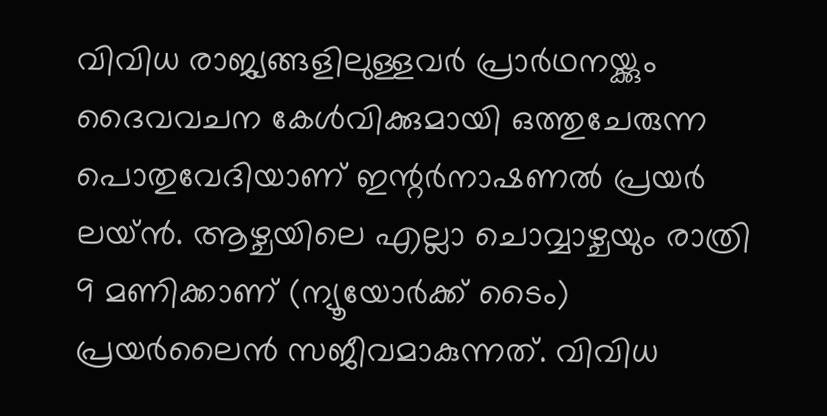വിവിധ രാജ്യങ്ങളിലുള്ളവര്‍ പ്രാര്‍ഥനയ്ക്കും ദൈവവചന കേള്‍വിക്കുമായി ഒത്തുചേരുന്ന പൊതുവേദിയാണ് ഇന്റര്‍നാഷണല്‍ പ്രയര്‍ ലയ്ന്‍. ആഴ്ചയിലെ എല്ലാ ചൊവ്വാഴ്ചയും രാത്രി 9 മണിക്കാണ് (ന്യൂയോര്‍ക്ക് ടൈം) പ്രയര്‍ലൈന്‍ സജീവമാകുന്നത്. വിവിധ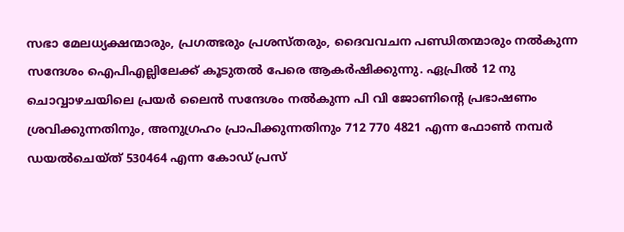സഭാ മേലധ്യക്ഷന്മാരും, പ്രഗത്ഭരും പ്രശസ്തരും, ദൈവവചന പണ്ഡിതന്മാരും നല്‍കുന്ന സന്ദേശം ഐപിഎല്ലിലേക്ക് കൂടുതല്‍ പേരെ ആകര്‍ഷിക്കുന്നു. ഏപ്രിൽ 12 നു ചൊവ്വാഴചയിലെ പ്രയര്‍ ലൈന്‍ സന്ദേശം നല്‍കുന്ന പി വി ജോണിന്റെ പ്രഭാഷണം ശ്രവിക്കുന്നതിനും, അനുഗ്രഹം പ്രാപിക്കുന്നതിനും 712 770 4821 എന്ന ഫോണ്‍ നമ്പർ ഡയല്‍ചെയ്ത് 530464 എന്ന കോഡ് പ്രസ്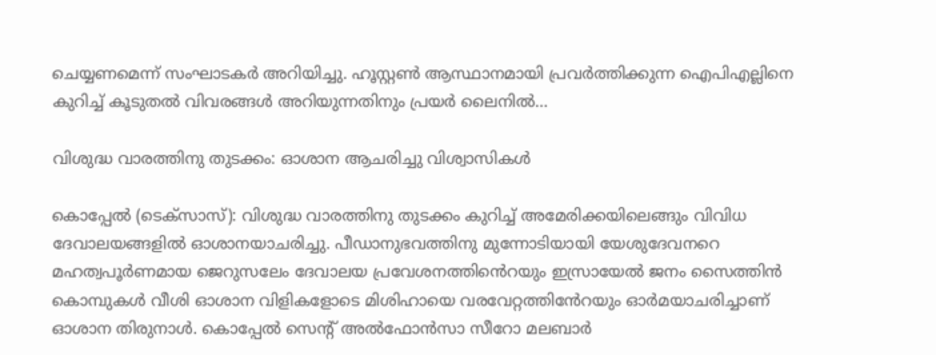ചെയ്യണമെന്ന് സംഘാടകര്‍ അറിയിച്ചു. ഹൂസ്റ്റണ്‍ ആസ്ഥാനമായി പ്രവര്‍ത്തിക്കുന്ന ഐപിഎല്ലിനെ കുറിച്ച് കൂടുതല്‍ വിവരങ്ങള്‍ അറിയുന്നതിനും പ്രയര്‍ ലൈനില്‍…

വിശുദ്ധ വാരത്തിനു തുടക്കം: ഓശാന ആചരിച്ചു വിശ്വാസികൾ

കൊപ്പേൽ (ടെക്‌സാസ്): വിശുദ്ധ വാരത്തിനു തുടക്കം കുറിച്ച് അമേരിക്കയിലെങ്ങും വിവിധ ദേവാലയങ്ങളിൽ ഓശാനയാചരിച്ചു. പീഡാനുഭവത്തിനു മുന്നോടിയായി യേശുദേവനറെ മഹത്വപൂര്‍ണമായ ജെറുസലേം ദേവാലയ പ്രവേശനത്തിൻെറയും ഇസ്രായേല്‍ ജനം സൈത്തിന്‍ കൊമ്പുകള്‍ വീശി ഓശാന വിളികളോടെ മിശിഹായെ വരവേറ്റത്തിൻേറയും ഓര്‍മയാചരിച്ചാണ് ഓശാന തിരുനാൾ. കൊപ്പേൽ സെന്റ് അൽഫോൻസാ സീറോ മലബാർ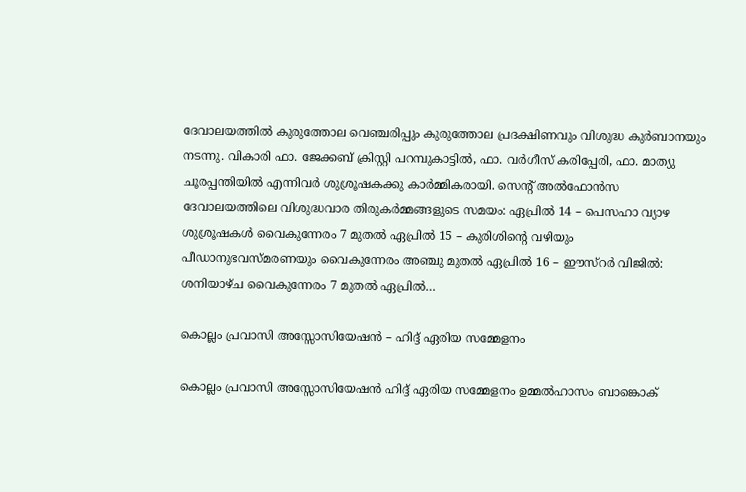ദേവാലയത്തിൽ കുരുത്തോല വെഞ്ചരിപ്പും കുരുത്തോല പ്രദക്ഷിണവും വിശുദ്ധ കുർബാനയും നടന്നു. വികാരി ഫാ. ജേക്കബ് ക്രിസ്റ്റി പറമ്പുകാട്ടിൽ, ഫാ. വർഗീസ് കരിപ്പേരി, ഫാ. മാത്യു ചൂരപ്പന്തിയിൽ എന്നിവർ ശുശ്രൂഷകക്കു കാർമ്മികരായി. സെന്‍റ് അല്‍ഫോന്‍സ ദേവാലയത്തിലെ വിശുദ്ധവാര തിരുകർമ്മങ്ങളുടെ സമയം: ഏപ്രിൽ 14 – പെസഹാ വ്യാഴ ശുശ്രൂഷകൾ വൈകുന്നേരം 7 മുതൽ ഏപ്രിൽ 15 – കുരിശിന്റെ വഴിയും പീഡാനുഭവസ്മരണയും വൈകുന്നേരം അഞ്ചു മുതൽ ഏപ്രിൽ 16 – ഈസ്റർ വിജിൽ: ശനിയാഴ്ച വൈകുന്നേരം 7 മുതൽ ഏപ്രിൽ…

കൊല്ലം പ്രവാസി അസ്സോസിയേഷൻ – ഹിദ്ദ് ഏരിയ സമ്മേളനം

കൊല്ലം പ്രവാസി അസ്സോസിയേഷൻ ഹിദ്ദ് ഏരിയ സമ്മേളനം ഉമ്മൽഹാസം ബാങ്കൊക്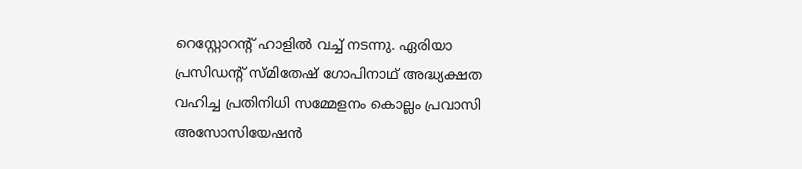റെസ്റ്റോറന്റ് ഹാളിൽ വച്ച് നടന്നു. ഏരിയാ പ്രസിഡന്റ്‌ സ്മിതേഷ് ഗോപിനാഥ് അദ്ധ്യക്ഷത വഹിച്ച പ്രതിനിധി സമ്മേളനം കൊല്ലം പ്രവാസി അസോസിയേഷൻ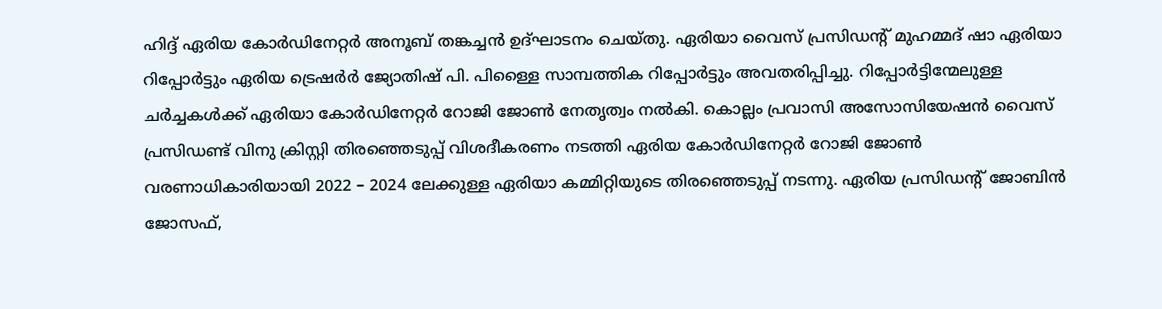ഹിദ്ദ് ഏരിയ കോർഡിനേറ്റർ അനൂബ് തങ്കച്ചൻ ഉദ്ഘാടനം ചെയ്തു. ഏരിയാ വൈസ് പ്രസിഡന്റ്‌ മുഹമ്മദ്‌ ഷാ ഏരിയാ റിപ്പോർട്ടും ഏരിയ ട്രെഷർർ ജ്യോതിഷ് പി. പിള്ളൈ സാമ്പത്തിക റിപ്പോർട്ടും അവതരിപ്പിച്ചു. റിപ്പോർട്ടിന്മേലുള്ള ചർച്ചകൾക്ക് ഏരിയാ കോർഡിനേറ്റർ റോജി ജോൺ നേതൃത്വം നൽകി. കൊല്ലം പ്രവാസി അസോസിയേഷൻ വൈസ് പ്രസിഡണ്ട് വിനു ക്രിസ്റ്റി തിരഞ്ഞെടുപ്പ് വിശദീകരണം നടത്തി ഏരിയ കോർഡിനേറ്റർ റോജി ജോൺ വരണാധികാരിയായി 2022 – 2024 ലേക്കുള്ള ഏരിയാ കമ്മിറ്റിയുടെ തിരഞ്ഞെടുപ്പ് നടന്നു. ഏരിയ പ്രസിഡന്റ് ജോബിൻ ജോസഫ്,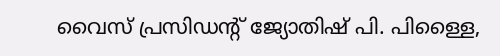വൈസ് പ്രസിഡന്റ് ജ്യോതിഷ് പി. പിള്ളൈ,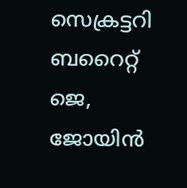സെക്രട്ടറി ബറൈറ്റ് ജെ, ജോയിൻ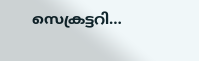സെക്രട്ടറി…